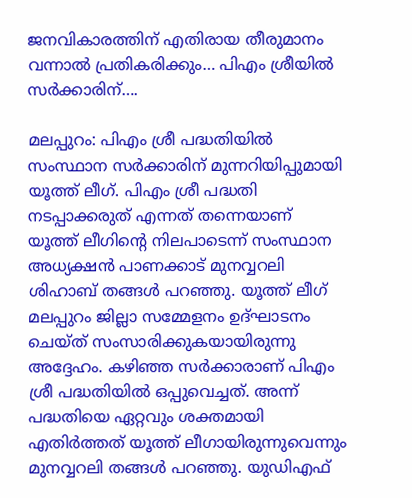ജനവികാരത്തിന് എതിരായ തീരുമാനം വന്നാൽ പ്രതികരിക്കും… പിഎം ശ്രീയിൽ സർക്കാരിന്….

മലപ്പുറം: പിഎം ശ്രീ പദ്ധതിയിൽ സംസ്ഥാന സർക്കാരിന് മുന്നറിയിപ്പുമായി യൂത്ത് ലീഗ്. പിഎം ശ്രീ പദ്ധതി നടപ്പാക്കരുത് എന്നത് തന്നെയാണ് യൂത്ത് ലീഗിന്റെ നിലപാടെന്ന് സംസ്ഥാന അധ്യക്ഷൻ പാണക്കാട് മുനവ്വറലി ശിഹാബ് തങ്ങൾ പറഞ്ഞു. യൂത്ത് ലീഗ് മലപ്പുറം ജില്ലാ സമ്മേളനം ഉദ്ഘാടനം ചെയ്ത് സംസാരിക്കുകയായിരുന്നു അദ്ദേഹം. കഴിഞ്ഞ സർക്കാരാണ് പിഎം ശ്രീ പദ്ധതിയിൽ ഒപ്പുവെച്ചത്. അന്ന് പദ്ധതിയെ ഏറ്റവും ശക്തമായി എതിർത്തത് യൂത്ത് ലീഗായിരുന്നുവെന്നും മുനവ്വറലി തങ്ങൾ പറഞ്ഞു. യുഡിഎഫ്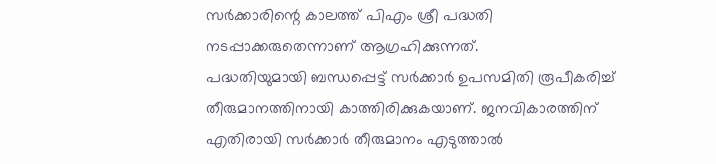സർക്കാരിന്റെ കാലത്ത് പിഎം ശ്രീ പദ്ധതി നടപ്പാക്കരുതെന്നാണ് ആഗ്രഹിക്കുന്നത്.
പദ്ധതിയുമായി ബന്ധപ്പെട്ട് സർക്കാർ ഉപസമിതി രൂപീകരിച്ച് തീരുമാനത്തിനായി കാത്തിരിക്കുകയാണ്. ജനവികാരത്തിന് എതിരായി സർക്കാർ തീരുമാനം എടുത്താൽ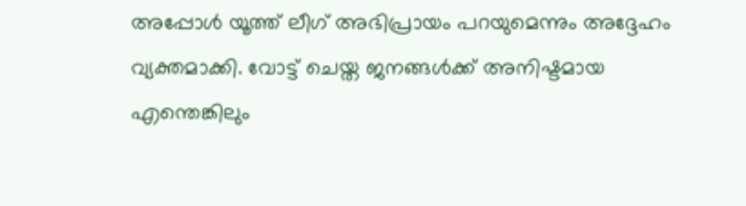അപ്പോൾ യൂത്ത് ലീഗ് അഭിപ്രായം പറയുമെന്നും അദ്ദേഹം വ്യക്തമാക്കി. വോട്ട് ചെയ്ത ജനങ്ങൾക്ക് അനിഷ്ടമായ എന്തെങ്കിലും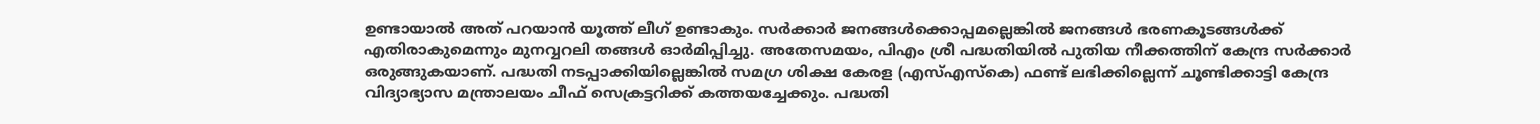ഉണ്ടായാൽ അത് പറയാൻ യൂത്ത് ലീഗ് ഉണ്ടാകും. സർക്കാർ ജനങ്ങൾക്കൊപ്പമല്ലെങ്കിൽ ജനങ്ങൾ ഭരണകൂടങ്ങൾക്ക് എതിരാകുമെന്നും മുനവ്വറലി തങ്ങൾ ഓർമിപ്പിച്ചു. അതേസമയം, പിഎം ശ്രീ പദ്ധതിയിൽ പുതിയ നീക്കത്തിന് കേന്ദ്ര സർക്കാർ ഒരുങ്ങുകയാണ്. പദ്ധതി നടപ്പാക്കിയില്ലെങ്കിൽ സമഗ്ര ശിക്ഷ കേരള (എസ്എസ്കെ) ഫണ്ട് ലഭിക്കില്ലെന്ന് ചൂണ്ടിക്കാട്ടി കേന്ദ്ര വിദ്യാഭ്യാസ മന്ത്രാലയം ചീഫ് സെക്രട്ടറിക്ക് കത്തയച്ചേക്കും. പദ്ധതി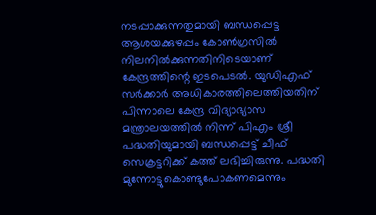നടപ്പാക്കുന്നതുമായി ബന്ധപ്പെട്ട ആശയക്കുഴപ്പം കോൺഗ്രസിൽ നിലനിൽക്കുന്നതിനിടെയാണ് കേന്ദ്രത്തിന്റെ ഇടപെടൽ. യുഡിഎഫ് സർക്കാർ അധികാരത്തിലെത്തിയതിന് പിന്നാലെ കേന്ദ്ര വിദ്യാഭ്യാസ മന്ത്രാലയത്തിൽ നിന്ന് പിഎം ശ്രീ പദ്ധതിയുമായി ബന്ധപ്പെട്ട് ചീഫ് സെക്രട്ടറിക്ക് കത്ത് ലഭിച്ചിരുന്നു. പദ്ധതി മുന്നോട്ടുകൊണ്ടുപോകണമെന്നും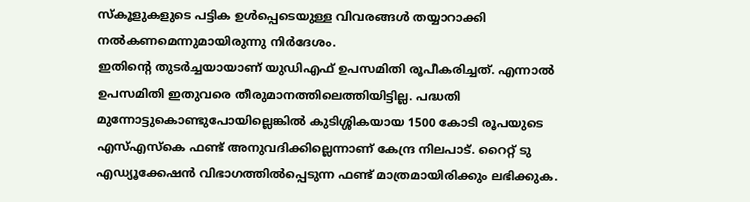സ്കൂളുകളുടെ പട്ടിക ഉൾപ്പെടെയുള്ള വിവരങ്ങൾ തയ്യാറാക്കി നൽകണമെന്നുമായിരുന്നു നിർദേശം.
ഇതിന്റെ തുടർച്ചയായാണ് യുഡിഎഫ് ഉപസമിതി രൂപീകരിച്ചത്. എന്നാൽ ഉപസമിതി ഇതുവരെ തീരുമാനത്തിലെത്തിയിട്ടില്ല. പദ്ധതി മുന്നോട്ടുകൊണ്ടുപോയില്ലെങ്കിൽ കുടിശ്ശികയായ 1500 കോടി രൂപയുടെ എസ്എസ്കെ ഫണ്ട് അനുവദിക്കില്ലെന്നാണ് കേന്ദ്ര നിലപാട്. റൈറ്റ് ടു എഡ്യൂക്കേഷൻ വിഭാഗത്തിൽപ്പെടുന്ന ഫണ്ട് മാത്രമായിരിക്കും ലഭിക്കുക.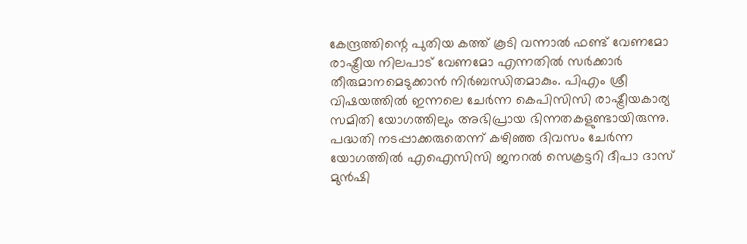കേന്ദ്രത്തിന്റെ പുതിയ കത്ത് കൂടി വന്നാൽ ഫണ്ട് വേണമോ രാഷ്ട്രീയ നിലപാട് വേണമോ എന്നതിൽ സർക്കാർ തീരുമാനമെടുക്കാൻ നിർബന്ധിതമാകും. പിഎം ശ്രീ വിഷയത്തിൽ ഇന്നലെ ചേർന്ന കെപിസിസി രാഷ്ട്രീയകാര്യ സമിതി യോഗത്തിലും അഭിപ്രായ ഭിന്നതകളുണ്ടായിരുന്നു. പദ്ധതി നടപ്പാക്കരുതെന്ന് കഴിഞ്ഞ ദിവസം ചേർന്ന യോഗത്തിൽ എഐസിസി ജനറൽ സെക്രട്ടറി ദീപാ ദാസ് മുൻഷി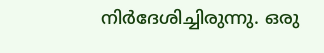നിർദേശിച്ചിരുന്നു. ഒരു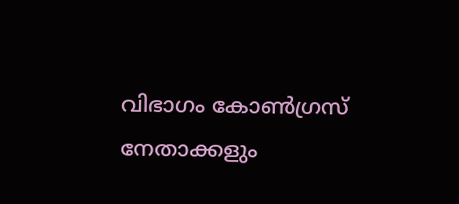വിഭാഗം കോൺഗ്രസ് നേതാക്കളും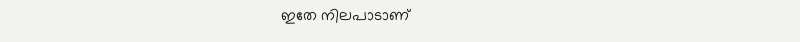ഇതേ നിലപാടാണ്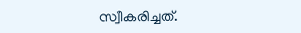സ്വീകരിച്ചത്.